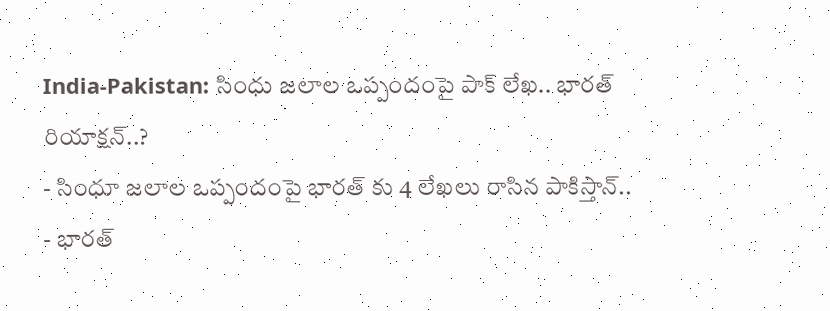India-Pakistan: సింధు జలాల ఒప్పందంపై పాక్ లేఖ.. భారత్ రియాక్షన్..?
- సింధూ జలాల ఒప్పందంపై భారత్ కు 4 లేఖలు రాసిన పాకిస్తాన్..
- భారత్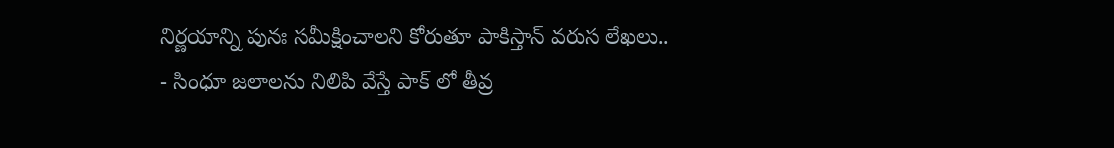నిర్ణయాన్ని పునః సమీక్షించాలని కోరుతూ పాకిస్తాన్ వరుస లేఖలు..
- సింధూ జలాలను నిలిపి వేస్తే పాక్ లో తీవ్ర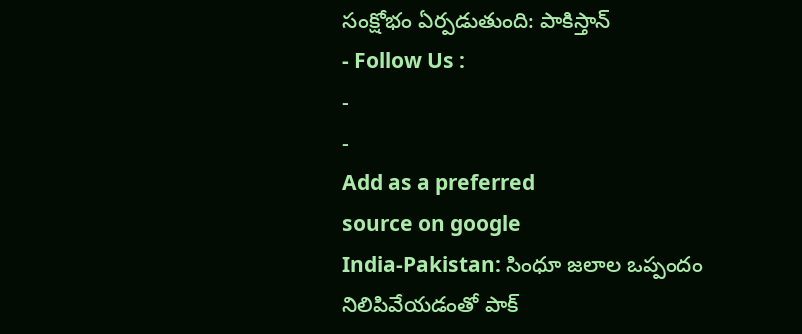సంక్షోభం ఏర్పడుతుంది: పాకిస్తాన్
- Follow Us :
-
-
Add as a preferred
source on google
India-Pakistan: సింధూ జలాల ఒప్పందం నిలిపివేయడంతో పాక్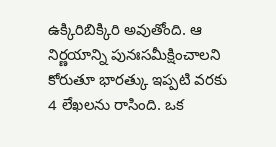ఉక్కిరిబిక్కిరి అవుతోంది. ఆ నిర్ణయాన్ని పునఃసమీక్షించాలని కోరుతూ భారత్కు ఇప్పటి వరకు 4 లేఖలను రాసింది. ఒక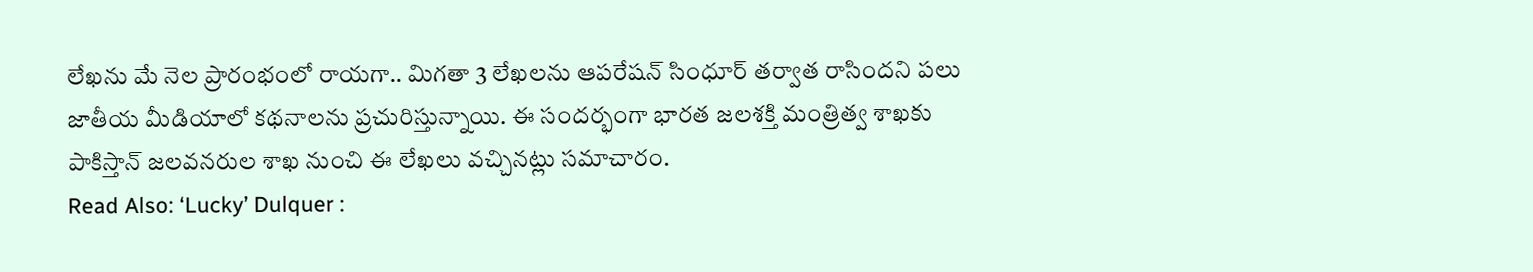లేఖను మే నెల ప్రారంభంలో రాయగా.. మిగతా 3 లేఖలను ఆపరేషన్ సింధూర్ తర్వాత రాసిందని పలు జాతీయ మీడియాలో కథనాలను ప్రచురిస్తున్నాయి. ఈ సందర్భంగా భారత జలశక్తి మంత్రిత్వ శాఖకు పాకిస్తాన్ జలవనరుల శాఖ నుంచి ఈ లేఖలు వచ్చినట్లు సమాచారం.
Read Also: ‘Lucky’ Dulquer :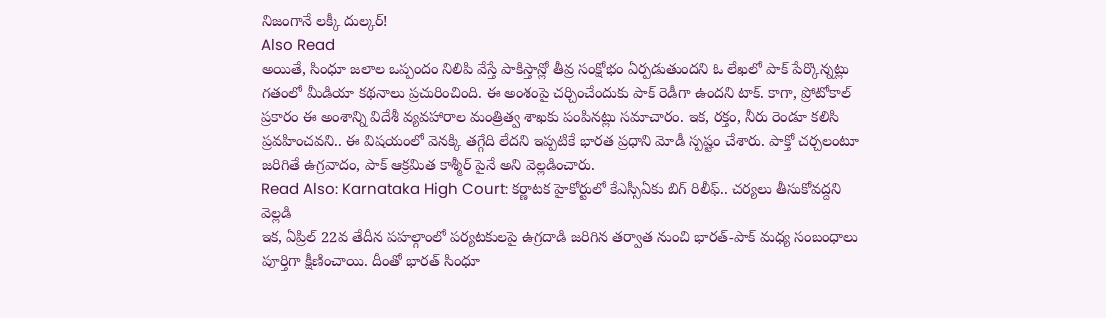నిజంగానే లక్కీ దుల్కర్!
Also Read
అయితే, సింధూ జలాల ఒప్పందం నిలిపి వేస్తే పాకిస్తాన్లో తీవ్ర సంక్షోభం ఏర్పడుతుందని ఓ లేఖలో పాక్ పేర్కొన్నట్లు గతంలో మీడియా కథనాలు ప్రచురించింది. ఈ అంశంపై చర్చించేందుకు పాక్ రెడీగా ఉందని టాక్. కాగా, ప్రోటోకాల్ ప్రకారం ఈ అంశాన్ని విదేశీ వ్యవహారాల మంత్రిత్వ శాఖకు పంపినట్లు సమాచారం. ఇక, రక్తం, నీరు రెండూ కలిసి ప్రవహించవని.. ఈ విషయంలో వెనక్కి తగ్గేది లేదని ఇప్పటికే భారత ప్రధాని మోడీ స్పష్టం చేశారు. పాక్తో చర్చలంటూ జరిగితే ఉగ్రవాదం, పాక్ ఆక్రమిత కాశ్మీర్ పైనే అని వెల్లడించారు.
Read Also: Karnataka High Court: కర్ణాటక హైకోర్టులో కేఎస్సీఏకు బిగ్ రిలీఫ్.. చర్యలు తీసుకోవద్దని వెల్లడి
ఇక, ఏప్రిల్ 22వ తేదీన పహల్గాంలో పర్యటకులపై ఉగ్రదాడి జరిగిన తర్వాత నుంచి భారత్-పాక్ మధ్య సంబంధాలు పూర్తిగా క్షీణించాయి. దీంతో భారత్ సింధూ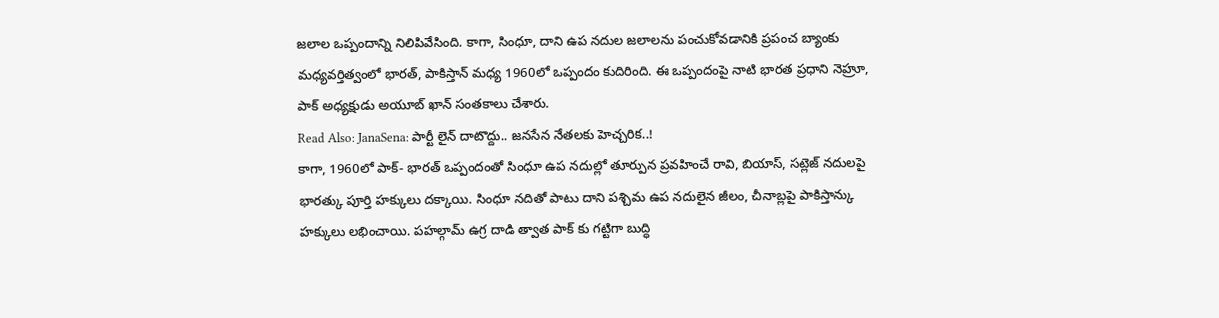జలాల ఒప్పందాన్ని నిలిపివేసింది. కాగా, సింధూ, దాని ఉప నదుల జలాలను పంచుకోవడానికి ప్రపంచ బ్యాంకు మధ్యవర్తిత్వంలో భారత్, పాకిస్తాన్ మధ్య 1960లో ఒప్పందం కుదిరింది. ఈ ఒప్పందంపై నాటి భారత ప్రధాని నెహ్రూ, పాక్ అధ్యక్షుడు అయూబ్ ఖాన్ సంతకాలు చేశారు.
Read Also: JanaSena: పార్టీ లైన్ దాటొద్దు.. జనసేన నేతలకు హెచ్చరిక..!
కాగా, 1960లో పాక్- భారత్ ఒప్పందంతో సింధూ ఉప నదుల్లో తూర్పున ప్రవహించే రావి, బియాస్, సట్లెజ్ నదులపై భారత్కు పూర్తి హక్కులు దక్కాయి. సింధూ నదితో పాటు దాని పశ్చిమ ఉప నదులైన జీలం, చీనాబ్లపై పాకిస్తాన్కు హక్కులు లభించాయి. పహల్గామ్ ఉగ్ర దాడి త్వాత పాక్ కు గట్టిగా బుద్ధి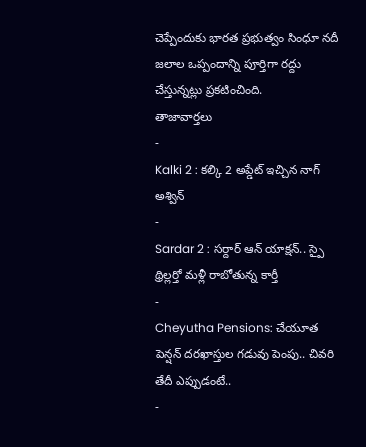చెప్పేందుకు భారత ప్రభుత్వం సింధూ నదీ జలాల ఒప్పందాన్ని పూర్తిగా రద్దు చేస్తున్నట్లు ప్రకటించింది.
తాజావార్తలు
-
Kalki 2 : కల్కి 2 అప్డేట్ ఇచ్చిన నాగ్ అశ్విన్
-
Sardar 2 : సర్దార్ ఆన్ యాక్షన్.. స్పై థ్రిల్లర్తో మళ్లీ రాబోతున్న కార్తీ
-
Cheyutha Pensions: చేయూత పెన్షన్ దరఖాస్తుల గడువు పెంపు.. చివరి తేదీ ఎప్పుడంటే..
-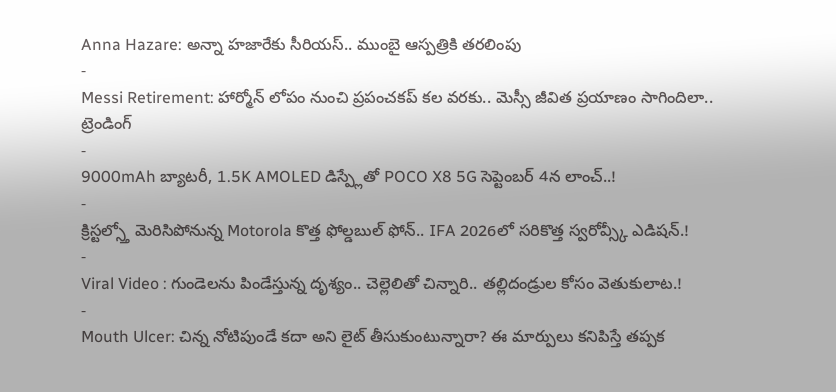Anna Hazare: అన్నా హజారేకు సీరియస్.. ముంబై ఆస్పత్రికి తరలింపు
-
Messi Retirement: హార్మోన్ లోపం నుంచి ప్రపంచకప్ కల వరకు.. మెస్సీ జీవిత ప్రయాణం సాగిందిలా..
ట్రెండింగ్
-
9000mAh బ్యాటరీ, 1.5K AMOLED డిస్ప్లేతో POCO X8 5G సెప్టెంబర్ 4న లాంచ్..!
-
క్రిస్టల్స్తో మెరిసిపోనున్న Motorola కొత్త ఫోల్డబుల్ ఫోన్.. IFA 2026లో సరికొత్త స్వరోవ్స్కీ ఎడిషన్.!
-
Viral Video : గుండెలను పిండేస్తున్న దృశ్యం.. చెల్లెలితో చిన్నారి.. తల్లిదండ్రుల కోసం వెతుకులాట.!
-
Mouth Ulcer: చిన్న నోటిపుండే కదా అని లైట్ తీసుకుంటున్నారా? ఈ మార్పులు కనిపిస్తే తప్పక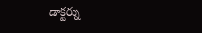డాక్టర్ను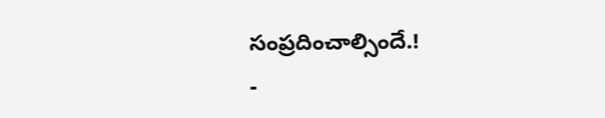సంప్రదించాల్సిందే.!
-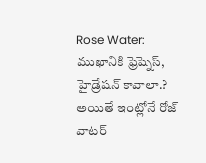Rose Water: ముఖానికి ఫ్రెష్నెస్, హైడ్రేషన్ కావాలా.? అయితే ఇంట్లోనే రోజ్ వాటర్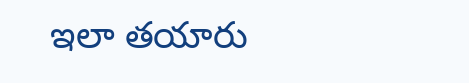ఇలా తయారు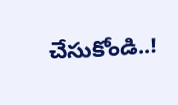చేసుకోండి..!